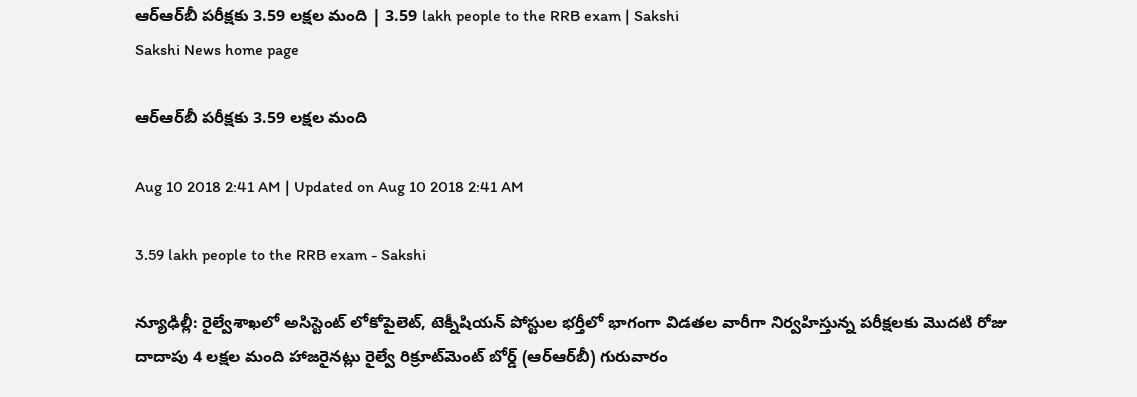ఆర్‌ఆర్‌బీ పరీక్షకు 3.59 లక్షల మంది | 3.59 lakh people to the RRB exam | Sakshi
Sakshi News home page

ఆర్‌ఆర్‌బీ పరీక్షకు 3.59 లక్షల మంది

Aug 10 2018 2:41 AM | Updated on Aug 10 2018 2:41 AM

3.59 lakh people to the RRB exam - Sakshi

న్యూఢిల్లీ: రైల్వేశాఖలో అసిస్టెంట్‌ లోకోపైలెట్, టెక్నీషియన్‌ పోస్టుల భర్తీలో భాగంగా విడతల వారీగా నిర్వహిస్తున్న పరీక్షలకు మొదటి రోజు దాదాపు 4 లక్షల మంది హాజరైనట్లు రైల్వే రిక్రూట్‌మెంట్‌ బోర్డ్‌ (ఆర్‌ఆర్‌బీ) గురువారం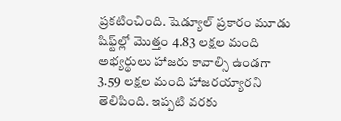ప్రకటించింది. షెడ్యూల్‌ ప్రకారం మూడు షిఫ్ట్‌ల్లో మొత్తం 4.83 లక్షల మంది అభ్యర్థులు హాజరు కావాల్సి ఉండగా 3.59 లక్షల మంది హాజరయ్యారని తెలిపింది. ఇప్పటి వరకు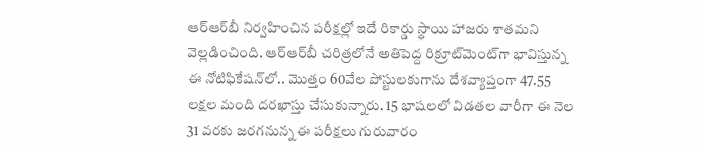ఆర్‌ఆర్‌బీ నిర్వహించిన పరీక్షల్లో ఇదే రికార్డు స్థాయి హాజరు శాతమని వెల్లడించింది. ఆర్‌ఆర్‌బీ చరిత్రలోనే అతిపెద్ద రిక్రూట్‌మెంట్‌గా భావిస్తున్న ఈ నోటిఫికేషన్‌లో.. మొత్తం 60వేల పోస్టులకుగాను దేశవ్యాప్తంగా 47.55 లక్షల మంది దరఖాస్తు చేసుకున్నారు. 15 భాషలలో విడతల వారీగా ఈ నెల 31 వరకు జరగనున్న ఈ పరీక్షలు గురువారం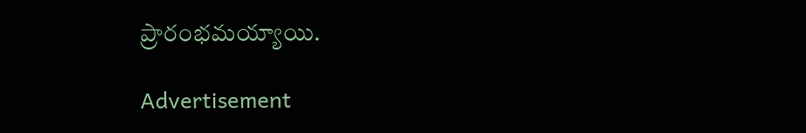ప్రారంభమయ్యాయి.

Advertisement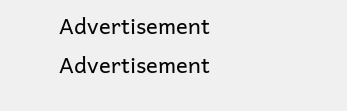Advertisement
Advertisement